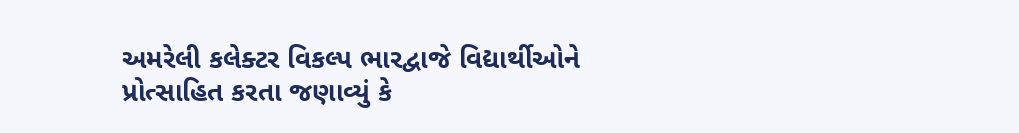અમરેલી કલેક્ટર વિકલ્પ ભારદ્વાજે વિદ્યાર્થીઓને પ્રોત્સાહિત કરતા જણાવ્યું કે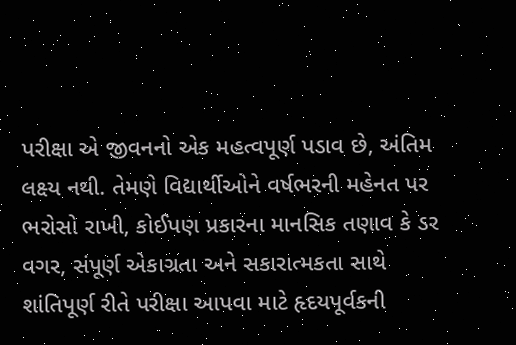પરીક્ષા એ જીવનનો એક મહત્વપૂર્ણ પડાવ છે, અંતિમ લક્ષ્ય નથી. તેમણે વિદ્યાર્થીઓને વર્ષભરની મહેનત પર ભરોસો રાખી, કોઈપણ પ્રકારના માનસિક તણાવ કે ડર વગર, સંપૂર્ણ એકાગ્રતા અને સકારાત્મકતા સાથે શાંતિપૂર્ણ રીતે પરીક્ષા આપવા માટે હૃદયપૂર્વકની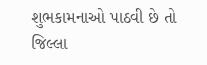શુભકામનાઓ પાઠવી છે તો જિલ્લા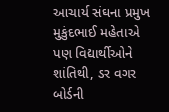આચાર્ય સંઘના પ્રમુખ મુકુંદભાઈ મહેતાએ પણ વિદ્યાર્થીઓને શાંતિથી, ડર વગર બોર્ડની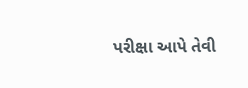પરીક્ષા આપે તેવી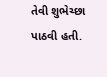તેવી શુભેચ્છા પાઠવી હતી.